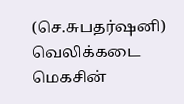(செ.சுபதர்ஷனி)
வெலிக்கடை மெகசின்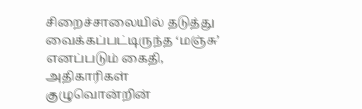சிறைச்சாலையில் தடுத்து வைக்கப்பட்டிருந்த ‘மஞ்சு’ எனப்படும் கைதி, அதிகாரிகள் குழுவொன்றின்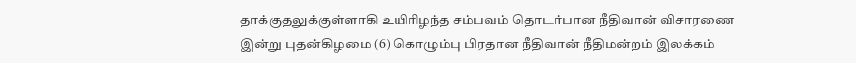தாக்குதலுக்குள்ளாகி உயிரிழந்த சம்பவம் தொடர்பான நீதிவான் விசாரணை இன்று புதன்கிழமை (6) கொழும்பு பிரதான நீதிவான் நீதிமன்றம் இலக்கம்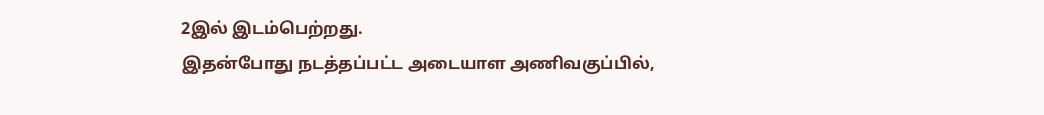2இல் இடம்பெற்றது.
இதன்போது நடத்தப்பட்ட அடையாள அணிவகுப்பில்,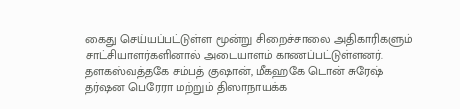கைது செய்யப்பட்டுள்ள மூன்று சிறைச்சாலை அதிகாரிகளும் சாட்சியாளர்களினால் அடையாளம் காணப்பட்டுள்ளனர்.
தளகஸ்வத்தகே சம்பத் குஷான், மீகஹகே டொன் சுரேஷ் தர்ஷன பெரேரா மற்றும் திஸாநாயக்க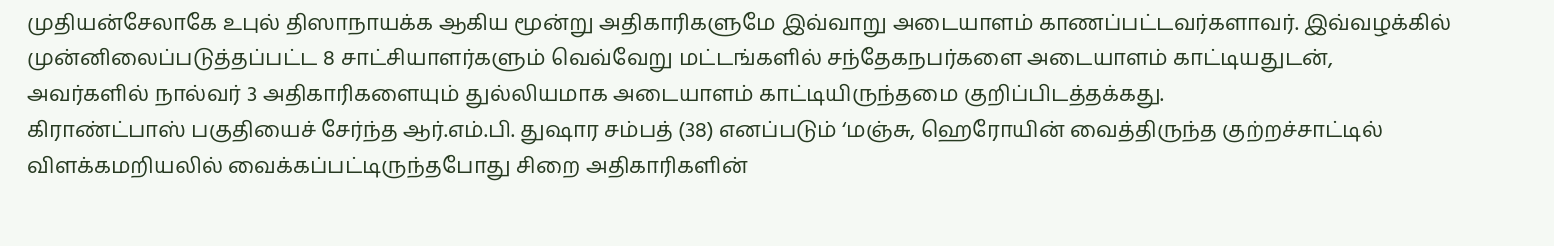முதியன்சேலாகே உபுல் திஸாநாயக்க ஆகிய மூன்று அதிகாரிகளுமே இவ்வாறு அடையாளம் காணப்பட்டவர்களாவர். இவ்வழக்கில் முன்னிலைப்படுத்தப்பட்ட 8 சாட்சியாளர்களும் வெவ்வேறு மட்டங்களில் சந்தேகநபர்களை அடையாளம் காட்டியதுடன், அவர்களில் நால்வர் 3 அதிகாரிகளையும் துல்லியமாக அடையாளம் காட்டியிருந்தமை குறிப்பிடத்தக்கது.
கிராண்ட்பாஸ் பகுதியைச் சேர்ந்த ஆர்.எம்.பி. துஷார சம்பத் (38) எனப்படும் ‘மஞ்சு, ஹெரோயின் வைத்திருந்த குற்றச்சாட்டில் விளக்கமறியலில் வைக்கப்பட்டிருந்தபோது சிறை அதிகாரிகளின்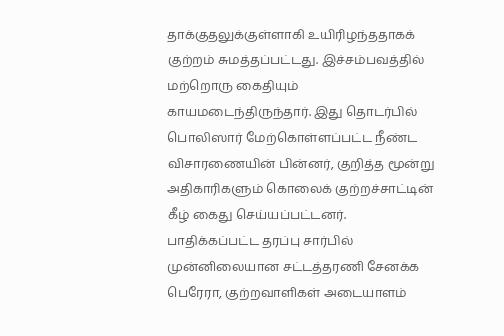தாக்குதலுக்குள்ளாகி உயிரிழந்ததாகக் குற்றம் சுமத்தப்பட்டது. இச்சம்பவத்தில் மற்றொரு கைதியும் காயமடைந்திருந்தார். இது தொடர்பில் பொலிஸார் மேற்கொள்ளப்பட்ட நீண்ட விசாரணையின் பின்னர், குறித்த மூன்று அதிகாரிகளும் கொலைக் குற்றச்சாட்டின் கீழ் கைது செய்யப்பட்டனர்.
பாதிக்கப்பட்ட தரப்பு சார்பில் முன்னிலையான சட்டத்தரணி சேனக்க பெரேரா, குற்றவாளிகள் அடையாளம்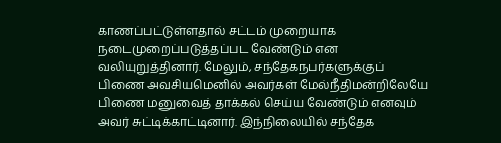காணப்பட்டுள்ளதால் சட்டம் முறையாக நடைமுறைப்படுத்தப்பட வேண்டும் என வலியுறுத்தினார். மேலும், சந்தேகநபர்களுக்குப் பிணை அவசியமெனில் அவர்கள் மேல்நீதிமன்றிலேயே பிணை மனுவைத் தாக்கல் செய்ய வேண்டும் எனவும் அவர் சுட்டிக்காட்டினார். இந்நிலையில் சந்தேக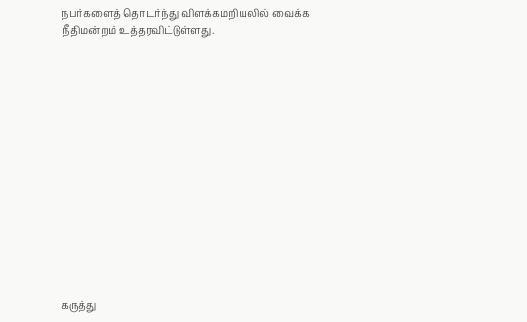நபர்களைத் தொடர்ந்து விளக்கமறியலில் வைக்க நீதிமன்றம் உத்தரவிட்டுள்ளது.















கருத்து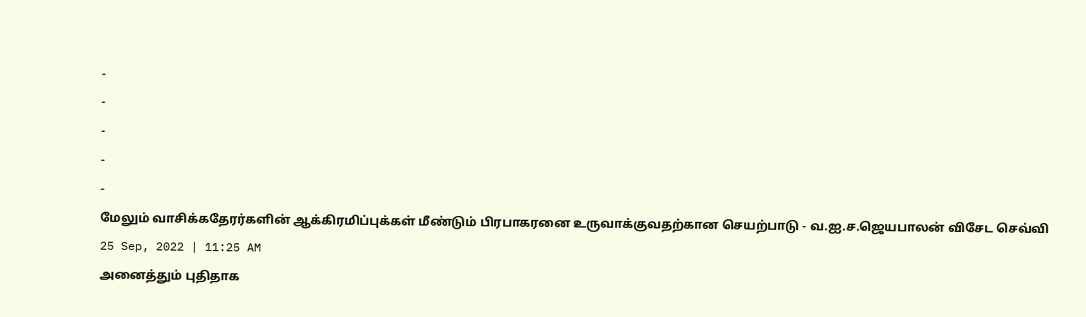-
-
-
-
-
மேலும் வாசிக்கதேரர்களின் ஆக்கிரமிப்புக்கள் மீண்டும் பிரபாகரனை உருவாக்குவதற்கான செயற்பாடு - வ.ஐ.ச.ஜெயபாலன் விசேட செவ்வி
25 Sep, 2022 | 11:25 AM
அனைத்தும் புதிதாக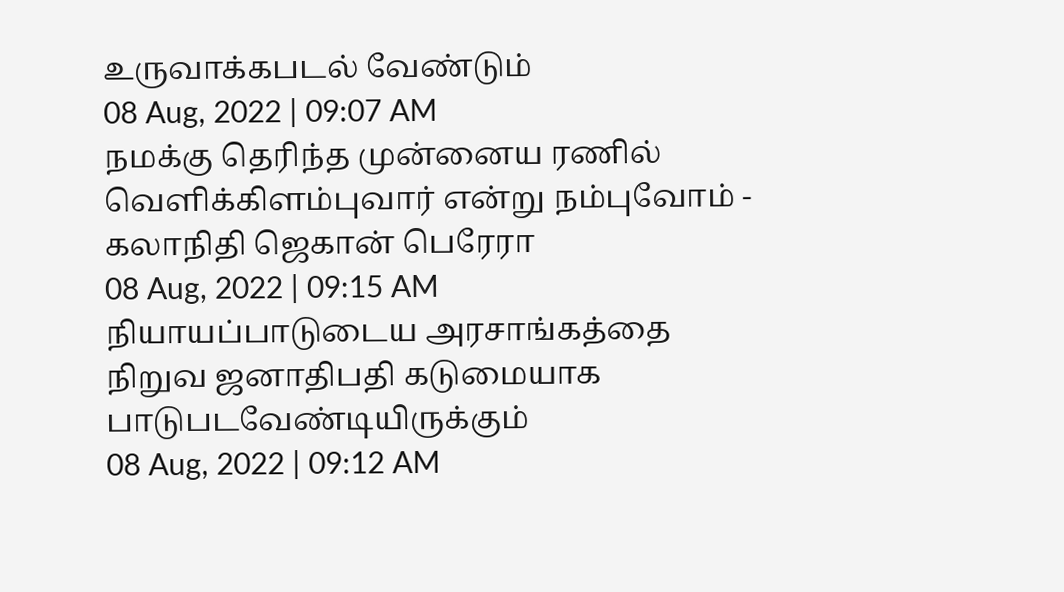உருவாக்கபடல் வேண்டும்
08 Aug, 2022 | 09:07 AM
நமக்கு தெரிந்த முன்னைய ரணில் வெளிக்கிளம்புவார் என்று நம்புவோம் - கலாநிதி ஜெகான் பெரேரா
08 Aug, 2022 | 09:15 AM
நியாயப்பாடுடைய அரசாங்கத்தை நிறுவ ஜனாதிபதி கடுமையாக பாடுபடவேண்டியிருக்கும்
08 Aug, 2022 | 09:12 AM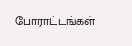போராட்டங்கள்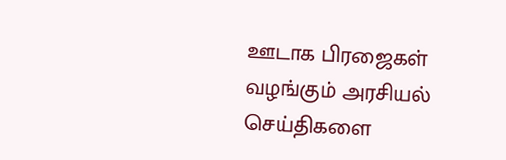ஊடாக பிரஜைகள் வழங்கும் அரசியல் செய்திகளை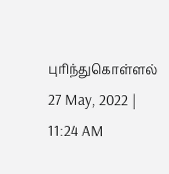புரிந்துகொள்ளல்
27 May, 2022 | 11:24 AM